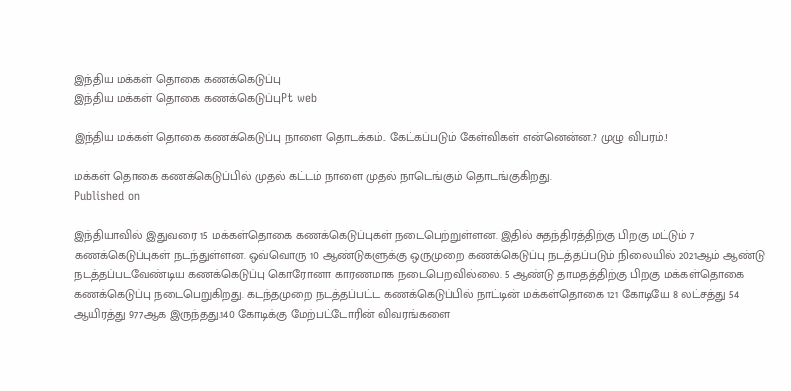இந்திய மக்கள் தொகை கணக்கெடுப்பு
இந்திய மக்கள் தொகை கணக்கெடுப்புPt web

இந்திய மக்கள் தொகை கணக்கெடுப்பு நாளை தொடக்கம்.. கேட்கப்படும் கேள்விகள் என்னென்ன.? முழு விபரம்.!

மக்கள் தொகை கணக்கெடுப்பில் முதல் கட்டம் நாளை முதல் நாடெங்கும் தொடங்குகிறது.
Published on

இந்தியாவில் இதுவரை 15 மக்கள்தொகை கணக்கெடுப்புகள் நடைபெற்றுள்ளன. இதில் சுதந்திரத்திற்கு பிறகு மட்டும் 7 கணக்கெடுப்புகள் நடந்துள்ளன. ஒவ்வொரு 10 ஆண்டுகளுக்கு ஒருமுறை கணக்கெடுப்பு நடத்தப்படும் நிலையில் 2021ஆம் ஆண்டு நடத்தப்படவேண்டிய கணக்கெடுப்பு கொரோனா காரணமாக நடைபெறவில்லை. 5 ஆண்டு தாமதத்திற்கு பிறகு மக்கள்தொகை கணக்கெடுப்பு நடைபெறுகிறது. கடந்தமுறை நடத்தப்பட்ட கணக்கெடுப்பில் நாட்டின் மக்கள்தொகை 121 கோடியே 8 லட்சத்து 54 ஆயிரத்து 977ஆக இருந்தது.140 கோடிக்கு மேற்பட்டோரின் விவரங்களை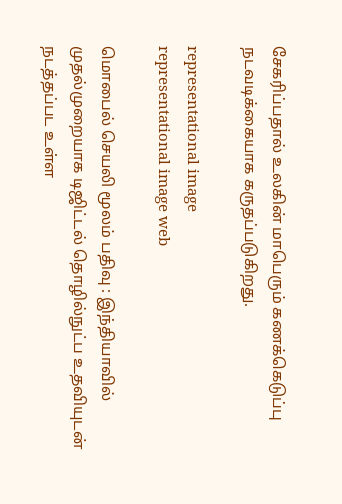சேகரிப்பதால் உலகின் மாபெரும் கணக்கெடுப்பு நடவடிக்கையாக கருதப்படுகிறது.

representational image
representational image web

மொபைல் செயலி மூலம் பதிவு : இந்தியாவில் முதல்முறையாக டிஜிட்டல் தொழில்நுட்ப உதவியுடன் நடத்தப்பட உள்ள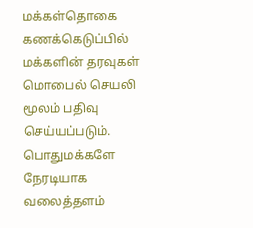மக்கள்தொகை கணக்கெடுப்பில் மக்களின் தரவுகள் மொபைல் செயலி மூலம் பதிவு செய்யப்படும். பொதுமக்களே நேரடியாக வலைத்தளம்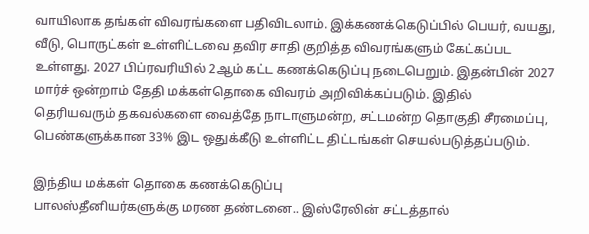வாயிலாக தங்கள் விவரங்களை பதிவிடலாம். இக்கணக்கெடுப்பில் பெயர், வயது, வீடு, பொருட்கள் உள்ளிட்டவை தவிர சாதி குறித்த விவரங்களும் கேட்கப்பட உள்ளது. 2027 பிப்ரவரியில் 2ஆம் கட்ட கணக்கெடுப்பு நடைபெறும். இதன்பின் 2027 மார்ச் ஒன்றாம் தேதி மக்கள்தொகை விவரம் அறிவிக்கப்படும். இதில் தெரியவரும் தகவல்களை வைத்தே நாடாளுமன்ற, சட்டமன்ற தொகுதி சீரமைப்பு, பெண்களுக்கான 33% இட ஒதுக்கீடு உள்ளிட்ட திட்டங்கள் செயல்படுத்தப்படும்.

இந்திய மக்கள் தொகை கணக்கெடுப்பு
பாலஸ்தீனியர்களுக்கு மரண தண்டனை.. இஸ்ரேலின் சட்டத்தால்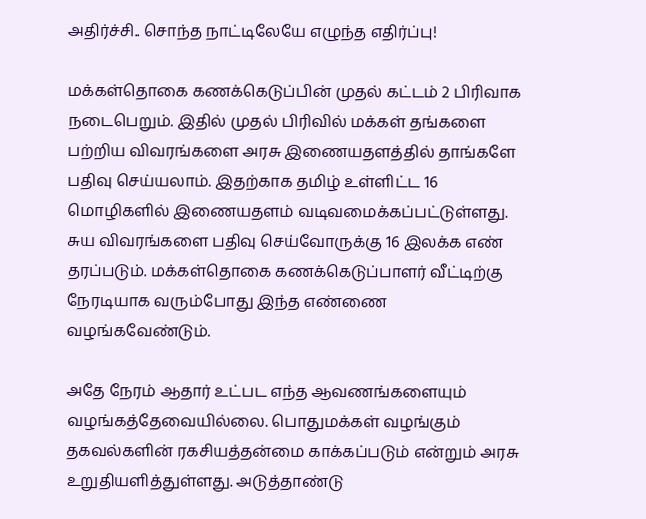அதிர்ச்சி.. சொந்த நாட்டிலேயே எழுந்த எதிர்ப்பு!

மக்கள்தொகை கணக்கெடுப்பின் முதல் கட்டம் 2 பிரிவாக நடைபெறும். இதில் முதல் பிரிவில் மக்கள் தங்களை பற்றிய விவரங்களை அரசு இணையதளத்தில் தாங்களே பதிவு செய்யலாம். இதற்காக தமிழ் உள்ளிட்ட 16 மொழிகளில் இணையதளம் வடிவமைக்கப்பட்டுள்ளது. சுய விவரங்களை பதிவு செய்வோருக்கு 16 இலக்க எண் தரப்படும். மக்கள்தொகை கணக்கெடுப்பாளர் வீட்டிற்கு நேரடியாக வரும்போது இந்த எண்ணை வழங்கவேண்டும்.

அதே நேரம் ஆதார் உட்பட எந்த ஆவணங்களையும் வழங்கத்தேவையில்லை. பொதுமக்கள் வழங்கும் தகவல்களின் ரகசியத்தன்மை காக்கப்படும் என்றும் அரசு உறுதியளித்துள்ளது. அடுத்தாண்டு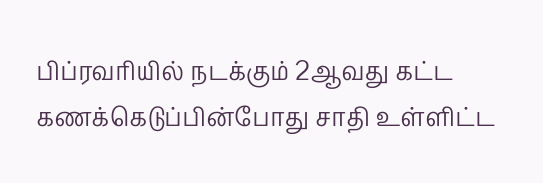பிப்ரவரியில் நடக்கும் 2ஆவது கட்ட கணக்கெடுப்பின்போது சாதி உள்ளிட்ட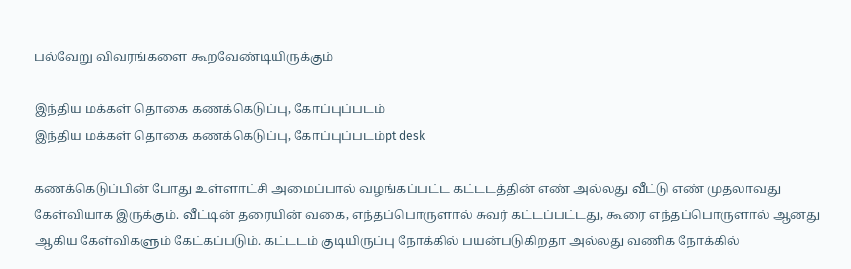பல்வேறு விவரங்களை கூறவேண்டியிருக்கும்

இந்திய மக்கள் தொகை கணக்கெடுப்பு, கோப்புப்படம்
இந்திய மக்கள் தொகை கணக்கெடுப்பு, கோப்புப்படம்pt desk

கணக்கெடுப்பின் போது உள்ளாட்சி அமைப்பால் வழங்கப்பட்ட கட்டடத்தின் எண் அல்லது வீட்டு எண் முதலாவது கேள்வியாக இருக்கும். வீட்டின் தரையின் வகை, எந்தப்பொருளால் சுவர் கட்டப்பட்டது, கூரை எந்தப்பொருளால் ஆனது ஆகிய கேள்விகளும் கேட்கப்படும். கட்டடம் குடியிருப்பு நோக்கில் பயன்படுகிறதா அல்லது வணிக நோக்கில்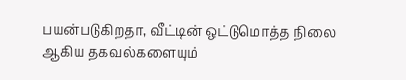பயன்படுகிறதா, வீட்டின் ஒட்டுமொத்த நிலை ஆகிய தகவல்களையும்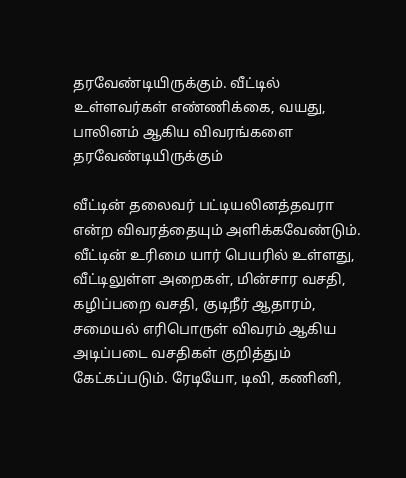தரவேண்டியிருக்கும். வீட்டில் உள்ளவர்கள் எண்ணிக்கை, வயது, பாலினம் ஆகிய விவரங்களை தரவேண்டியிருக்கும்

வீட்டின் தலைவர் பட்டியலினத்தவரா என்ற விவரத்தையும் அளிக்கவேண்டும். வீட்டின் உரிமை யார் பெயரில் உள்ளது, வீட்டிலுள்ள அறைகள், மின்சார வசதி, கழிப்பறை வசதி, குடிநீர் ஆதாரம், சமையல் எரிபொருள் விவரம் ஆகிய அடிப்படை வசதிகள் குறித்தும் கேட்கப்படும். ரேடியோ, டிவி, கணினி,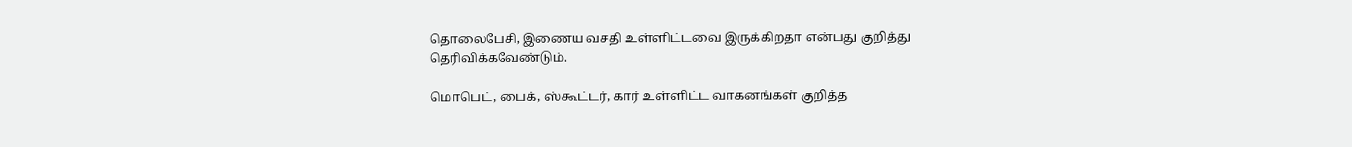தொலைபேசி, இணைய வசதி உள்ளிட்டவை இருக்கிறதா என்பது குறித்து தெரிவிக்கவேண்டும்.

மொபெட், பைக், ஸ்கூட்டர், கார் உள்ளிட்ட வாகனங்கள் குறித்த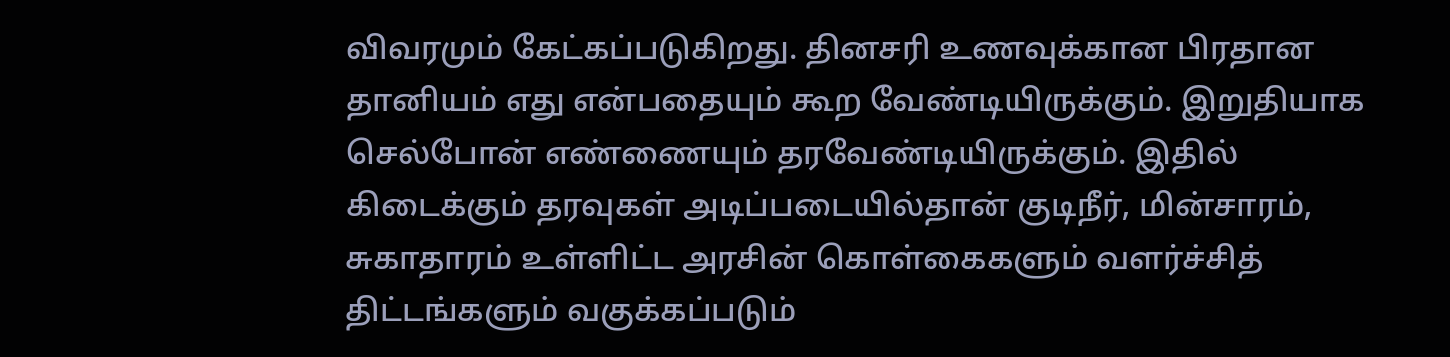விவரமும் கேட்கப்படுகிறது. தினசரி உணவுக்கான பிரதான தானியம் எது என்பதையும் கூற வேண்டியிருக்கும். இறுதியாக செல்போன் எண்ணையும் தரவேண்டியிருக்கும். இதில் கிடைக்கும் தரவுகள் அடிப்படையில்தான் குடிநீர், மின்சாரம், சுகாதாரம் உள்ளிட்ட அரசின் கொள்கைகளும் வளர்ச்சித் திட்டங்களும் வகுக்கப்படும்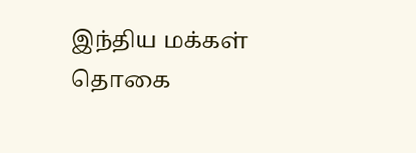இந்திய மக்கள் தொகை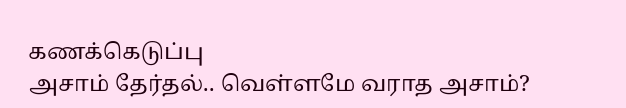கணக்கெடுப்பு
அசாம் தேர்தல்.. வெள்ளமே வராத அசாம்?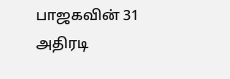பாஜகவின் 31 அதிரடி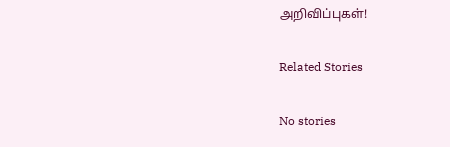அறிவிப்புகள்!

Related Stories

No stories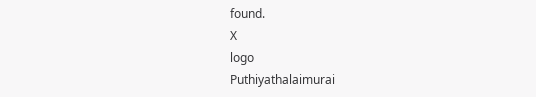found.
X
logo
Puthiyathalaimurai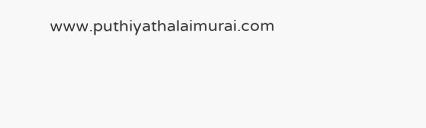www.puthiyathalaimurai.com